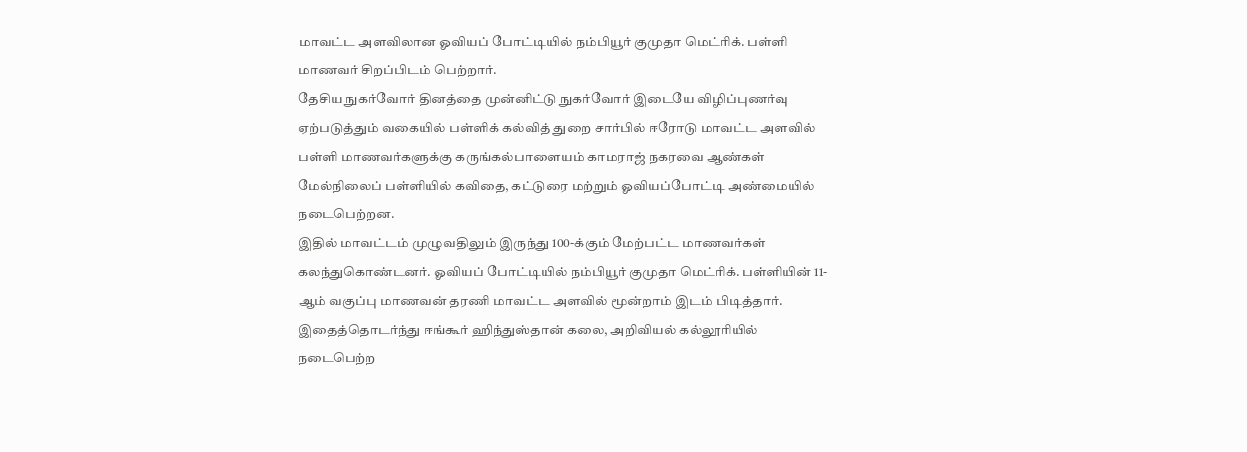மாவட்ட அளவிலான ஓவியப் போட்டியில் நம்பியூர் குமுதா மெட்ரிக். பள்ளி மாணவர் சிறப்பிடம் பெற்றார்.
தேசிய நுகர்வோர் தினத்தை முன்னிட்டு நுகர்வோர் இடையே விழிப்புணர்வு ஏற்படுத்தும் வகையில் பள்ளிக் கல்வித் துறை சார்பில் ஈரோடு மாவட்ட அளவில் பள்ளி மாணவர்களுக்கு கருங்கல்பாளையம் காமராஜ் நகரவை ஆண்கள் மேல்நிலைப் பள்ளியில் கவிதை, கட்டுரை மற்றும் ஓவியப்போட்டி அண்மையில் நடைபெற்றன.
இதில் மாவட்டம் முழுவதிலும் இருந்து 100-க்கும் மேற்பட்ட மாணவர்கள் கலந்துகொண்டனர். ஓவியப் போட்டியில் நம்பியூர் குமுதா மெட்ரிக். பள்ளியின் 11-ஆம் வகுப்பு மாணவன் தரணி மாவட்ட அளவில் மூன்றாம் இடம் பிடித்தார்.
இதைத்தொடர்ந்து ஈங்கூர் ஹிந்துஸ்தான் கலை, அறிவியல் கல்லூரியில் நடைபெற்ற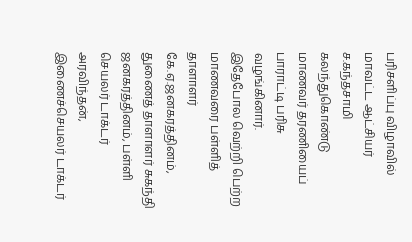பரிசளிப்பு விழாவில் மாவட்ட ஆட்சியர் ச.கந்தசாமி கலந்துகொண்டு மாணவர் தரணியைப் பாராட்டி பரிசு வழங்கினார்.
இதேபோல வெற்றி பெற்ற மாணவரை பள்ளித் தாளாளர் கே.ஏ.ஜனகரத்தினம், துணைத் தாளாளர் சுகந்தி ஜனகரத்தினம், பள்ளி செயலர் டாக்டர் அரவிந்தன், இணைச்செயலர் டாக்டர்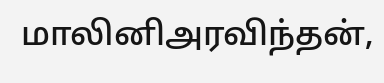மாலினிஅரவிந்தன்,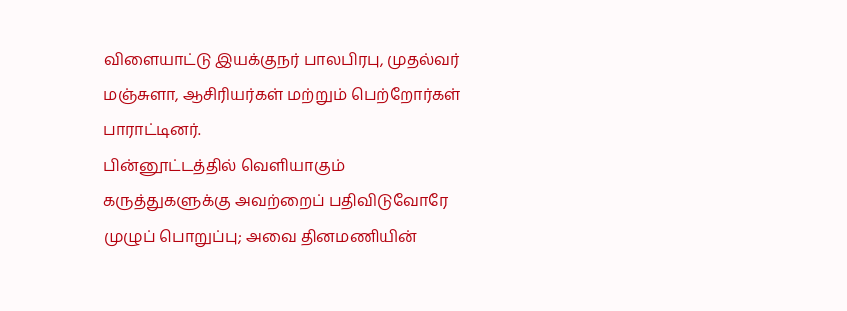விளையாட்டு இயக்குநர் பாலபிரபு, முதல்வர் மஞ்சுளா, ஆசிரியர்கள் மற்றும் பெற்றோர்கள் பாராட்டினர்.
பின்னூட்டத்தில் வெளியாகும் கருத்துகளுக்கு அவற்றைப் பதிவிடுவோரே முழுப் பொறுப்பு; அவை தினமணியின்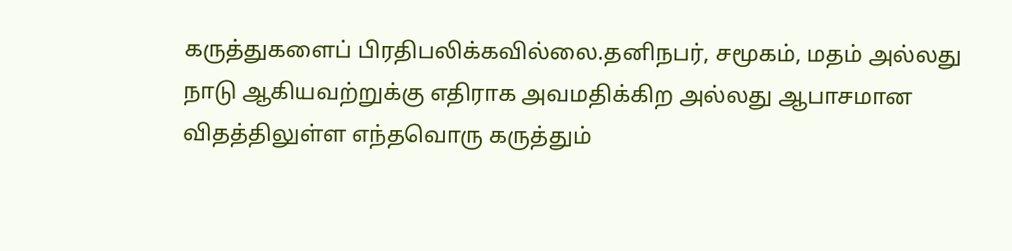கருத்துகளைப் பிரதிபலிக்கவில்லை.தனிநபர், சமூகம், மதம் அல்லது நாடு ஆகியவற்றுக்கு எதிராக அவமதிக்கிற அல்லது ஆபாசமான விதத்திலுள்ள எந்தவொரு கருத்தும்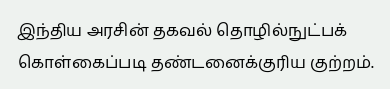இந்திய அரசின் தகவல் தொழில்நுட்பக் கொள்கைப்படி தண்டனைக்குரிய குற்றம்.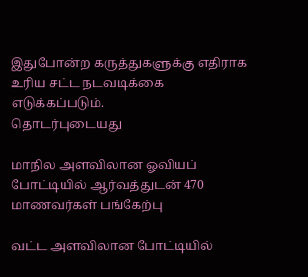இதுபோன்ற கருத்துகளுக்கு எதிராக உரிய சட்ட நடவடிக்கை எடுக்கப்படும்.
தொடர்புடையது

மாநில அளவிலான ஓவியப் போட்டியில் ஆர்வத்துடன் 470 மாணவர்கள் பங்கேற்பு

வட்ட அளவிலான போட்டியில்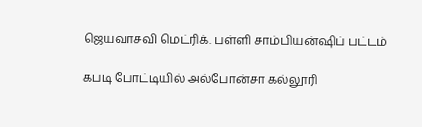ஜெயவாசவி மெட்ரிக். பள்ளி சாம்பியன்ஷிப் பட்டம்

கபடி போட்டியில் அல்போன்சா கல்லூரி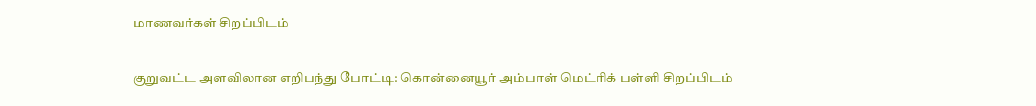மாணவர்கள் சிறப்பிடம்

குறுவட்ட அளவிலான எறிபந்து போட்டி: கொன்னையூர் அம்பாள் மெட்ரிக் பள்ளி சிறப்பிடம்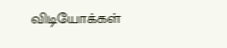விடியோக்கள்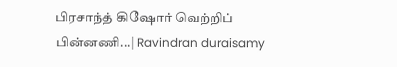பிரசாந்த் கிஷோர் வெற்றிப் பின்னணி...| Ravindran duraisamy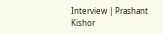Interview | Prashant Kishor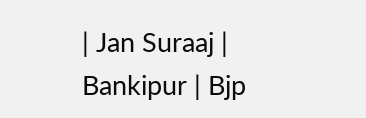| Jan Suraaj | Bankipur | Bjp